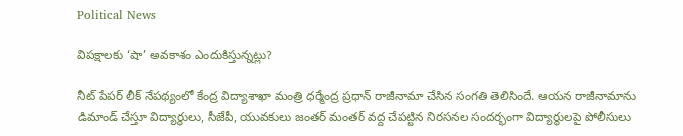Political News

విపక్షాలకు ‘షా’ అవకాశం ఎందుకిస్తున్నట్లు?

నీట్ పేపర్ లీక్ నేపథ్యంలో కేంద్ర విద్యాశాఖా మంత్రి ధర్మేంద్ర ప్రధాన్ రాజీనామా చేసిన సంగతి తెలిసిందే. ఆయన రాజీనామాను డిమాండ్ చేస్తూ విద్యార్థులు, సీజేపీ, యువకులు జంతర్ మంతర్ వద్ద చేపట్టిన నిరసనల సందర్భంగా విద్యార్థులపై పోలీసులు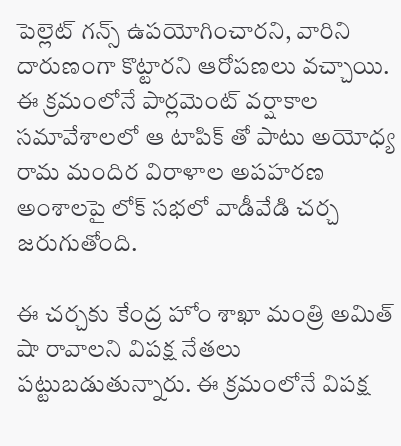పెల్లెట్ గన్స్ ఉపయోగించారని, వారిని దారుణంగా కొట్టారని ఆరోపణలు వచ్చాయి. ఈ క్రమంలోనే పార్లమెంట్ వర్షాకాల సమావేశాలలో ఆ టాపిక్ తో పాటు అయోధ్య రామ మందిర విరాళాల అపహరణ అంశాలపై లోక్ సభలో వాడీవేడి చర్చ జరుగుతోంది.

ఈ చర్చకు కేంద్ర హోం శాఖా మంత్రి అమిత్ షా రావాలని విపక్ష నేతలు పట్టుబడుతున్నారు. ఈ క్రమంలోనే విపక్ష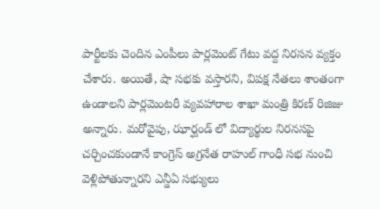పార్టీలకు చెందిన ఎంపీలు పార్లమెంట్ గేటు వద్ద నిరసన వ్యక్తం చేశారు. అయితే, షా సభకు వస్తారని, విపక్ష నేతలు శాంతంగా ఉండాలని పార్లమెంటరీ వ్యవహారాల శాఖా మంత్రి కిరణ్ రిజిజు అన్నారు. మరోవైపు, ఝార్ఘండ్ లో విద్యార్థుల నిరనసపై చర్చించకుండానే కాంగ్రెస్ అగ్రనేత రాహుల్ గాంధీ సభ నుంచి వెళ్లిపోతున్నారని ఎన్డీఏ సభ్యులు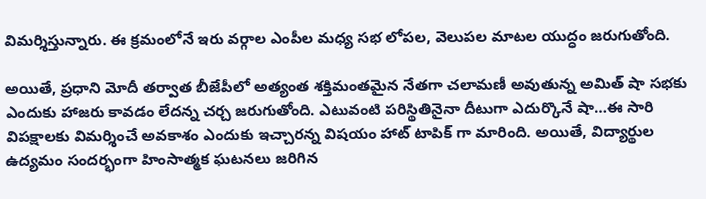విమర్శిస్తున్నారు. ఈ క్రమంలోనే ఇరు వర్గాల ఎంపీల మధ్య సభ లోపల, వెలుపల మాటల యుద్ధం జరుగుతోంది.

అయితే, ప్రధాని మోదీ తర్వాత బీజేపీలో అత్యంత శక్తిమంతమైన నేతగా చలామణీ అవుతున్న అమిత్ షా సభకు ఎందుకు హాజరు కావడం లేదన్న చర్చ జరుగుతోంది. ఎటువంటి పరిస్థితినైనా దీటుగా ఎదుర్కొనే షా…ఈ సారి విపక్షాలకు విమర్శించే అవకాశం ఎందుకు ఇచ్చారన్న విషయం హాట్ టాపిక్ గా మారింది. అయితే, విద్యార్థుల ఉద్యమం సందర్భంగా హింసాత్మక ఘటనలు జరిగిన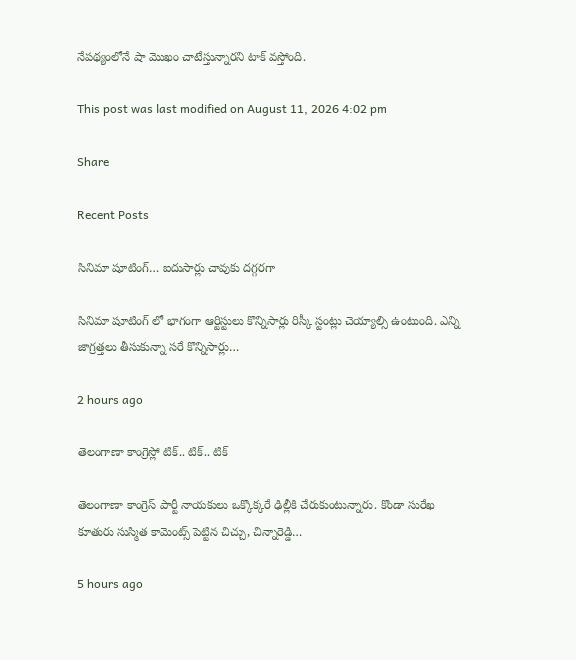నేపథ్యంలోనే షా మొఖం చాటేస్తున్నారని టాక్ వస్తోంది.

This post was last modified on August 11, 2026 4:02 pm

Share

Recent Posts

సినిమా షూటింగ్… ఐదుసార్లు చావుకు దగ్గరగా

సినిమా షూటింగ్ లో భాగంగా ఆర్టిస్టులు కొన్నిసార్లు రిస్కీ స్టంట్లు చెయ్యాల్సి ఉంటుంది. ఎన్ని జాగ్రత్తలు తీసుకున్నా సరే కొన్నిసార్లు…

2 hours ago

తెలంగాణా కాంగ్రెస్లో టిక్.. టిక్.. టిక్

తెలంగాణా కాంగ్రెస్ పార్టీ నాయకులు ఒక్కొక్కరే ఢిల్లీకి చేరుకుంటున్నారు. కొండా సురేఖ కూతురు సుస్మిత కామెంట్స్ పెట్టిన చిచ్చు, చిన్నారెడ్డి…

5 hours ago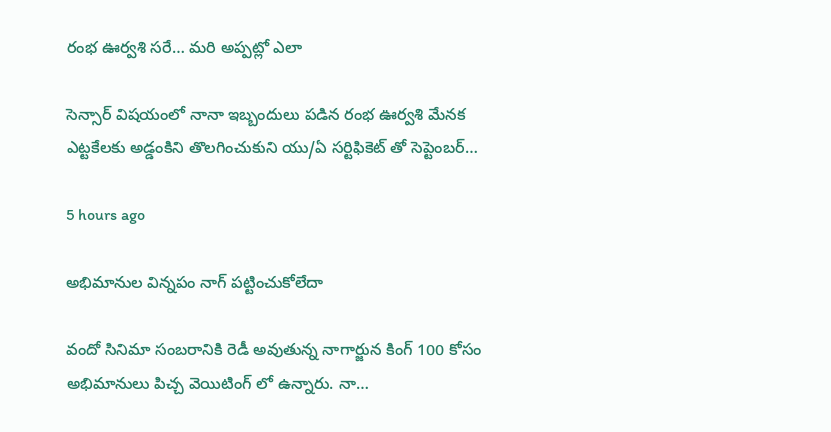రంభ ఊర్వశి సరే… మరి అప్పట్లో ఎలా

సెన్సార్ విషయంలో నానా ఇబ్బందులు పడిన రంభ ఊర్వశి మేనక ఎట్టకేలకు అడ్డంకిని తొలగించుకుని యు/ఏ సర్టిఫికెట్ తో సెప్టెంబర్…

5 hours ago

అభిమానుల విన్నపం నాగ్ పట్టించుకోలేదా

వందో సినిమా సంబరానికి రెడీ అవుతున్న నాగార్జున కింగ్ 100 కోసం అభిమానులు పిచ్చ వెయిటింగ్ లో ఉన్నారు. నా…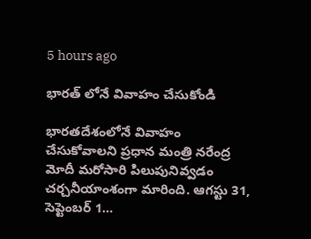5 hours ago

భారత్ లోనే వివాహం చేసుకోండి

భారతదేశంలోనే వివాహం చేసుకోవాలని ప్రధాన మంత్రి నరేంద్ర మోదీ మరోసారి పిలుపునివ్వడం చర్చనీయాంశంగా మారింది. ఆగస్టు 31, సెప్టెంబర్ 1…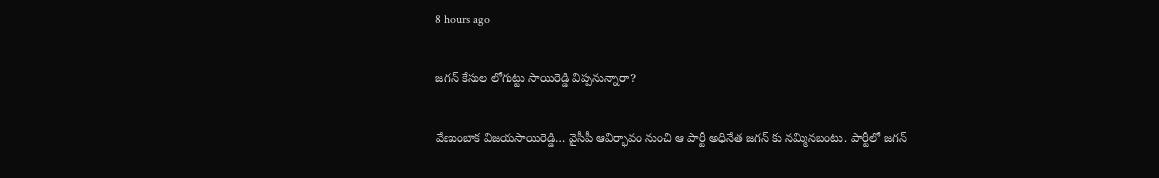8 hours ago

జగన్ కేసుల లోగుట్టు సాయిరెడ్డి విప్పనున్నారా?

వేణుంబాక విజయసాయిరెడ్డి… వైసీపీ ఆవిర్భావం నుంచి ఆ పార్టీ అధినేత జగన్ కు నమ్మినబంటు. పార్టీలో జగన్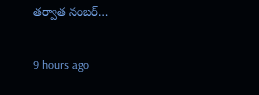తర్వాత నంబర్…

9 hours ago